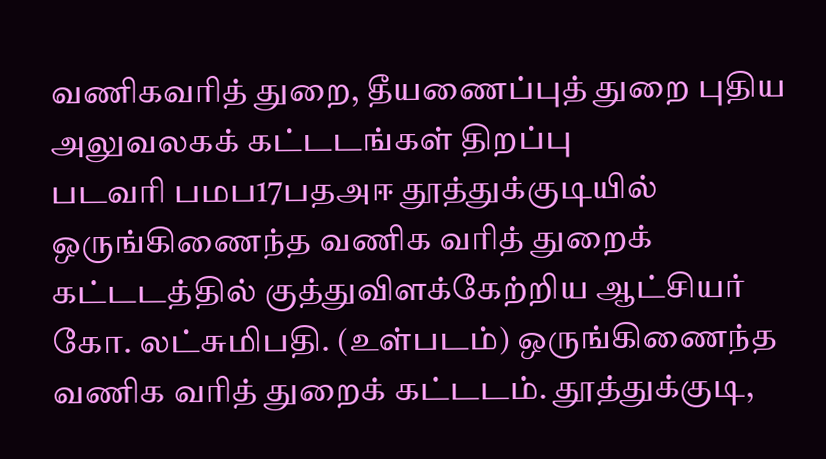வணிகவரித் துறை, தீயணைப்புத் துறை புதிய அலுவலகக் கட்டடங்கள் திறப்பு
படவரி பமப17பதஅஈ தூத்துக்குடியில் ஒருங்கிணைந்த வணிக வரித் துறைக் கட்டடத்தில் குத்துவிளக்கேற்றிய ஆட்சியர் கோ. லட்சுமிபதி. (உள்படம்) ஒருங்கிணைந்த வணிக வரித் துறைக் கட்டடம். தூத்துக்குடி,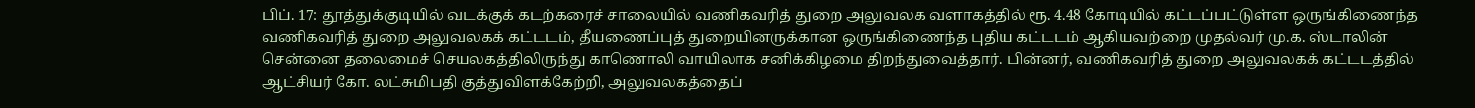பிப். 17: தூத்துக்குடியில் வடக்குக் கடற்கரைச் சாலையில் வணிகவரித் துறை அலுவலக வளாகத்தில் ரூ. 4.48 கோடியில் கட்டப்பட்டுள்ள ஒருங்கிணைந்த வணிகவரித் துறை அலுவலகக் கட்டடம், தீயணைப்புத் துறையினருக்கான ஒருங்கிணைந்த புதிய கட்டடம் ஆகியவற்றை முதல்வர் மு.க. ஸ்டாலின் சென்னை தலைமைச் செயலகத்திலிருந்து காணொலி வாயிலாக சனிக்கிழமை திறந்துவைத்தார். பின்னர், வணிகவரித் துறை அலுவலகக் கட்டடத்தில் ஆட்சியர் கோ. லட்சுமிபதி குத்துவிளக்கேற்றி, அலுவலகத்தைப்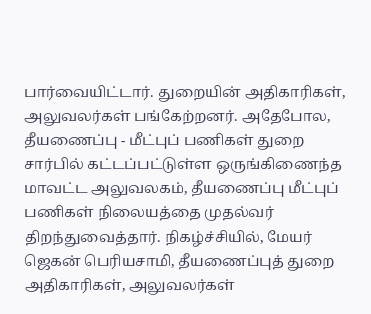பார்வையிட்டார். துறையின் அதிகாரிகள், அலுவலர்கள் பங்கேற்றனர். அதேபோல, தீயணைப்பு - மீட்புப் பணிகள் துறை சார்பில் கட்டப்பட்டுள்ள ஒருங்கிணைந்த மாவட்ட அலுவலகம், தீயணைப்பு மீட்புப் பணிகள் நிலையத்தை முதல்வர் திறந்துவைத்தார். நிகழ்ச்சியில், மேயர் ஜெகன் பெரியசாமி, தீயணைப்புத் துறை அதிகாரிகள், அலுவலர்கள்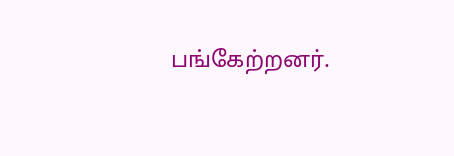பங்கேற்றனர்.